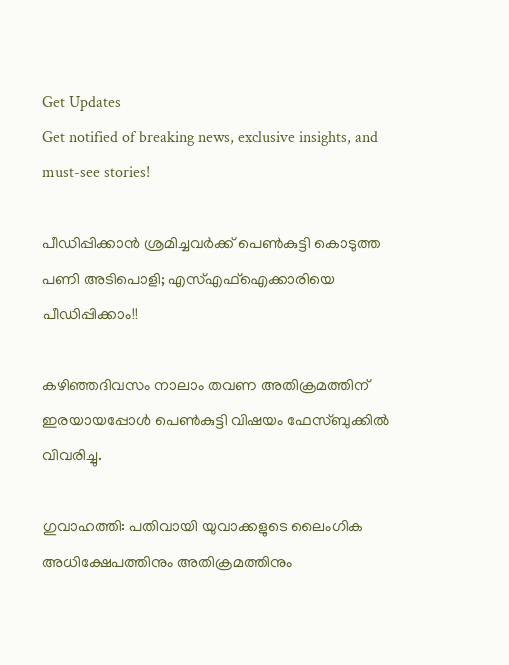Get Updates
Get notified of breaking news, exclusive insights, and must-see stories!

പീഡിപ്പിക്കാന്‍ ശ്രമിച്ചവര്‍ക്ക് പെണ്‍കുട്ടി കൊടുത്ത പണി അടിപൊളി; എസ്എഫ്‌ഐക്കാരിയെ പീഡിപ്പിക്കാം!!

കഴിഞ്ഞദിവസം നാലാം തവണ അതിക്രമത്തിന് ഇരയായപ്പോള്‍ പെണ്‍കുട്ടി വിഷയം ഫേസ്ബുക്കില്‍ വിവരിച്ചു.

ഗുവാഹത്തി: പതിവായി യുവാക്കളുടെ ലൈംഗിക അധിക്ഷേപത്തിനും അതിക്രമത്തിനും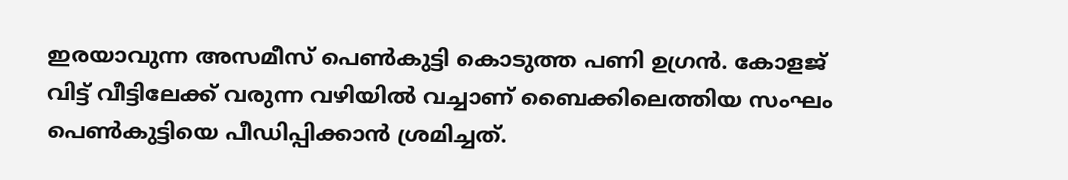ഇരയാവുന്ന അസമീസ് പെണ്‍കുട്ടി കൊടുത്ത പണി ഉഗ്രന്‍. കോളജ് വിട്ട് വീട്ടിലേക്ക് വരുന്ന വഴിയില്‍ വച്ചാണ് ബൈക്കിലെത്തിയ സംഘം പെണ്‍കുട്ടിയെ പീഡിപ്പിക്കാന്‍ ശ്രമിച്ചത്.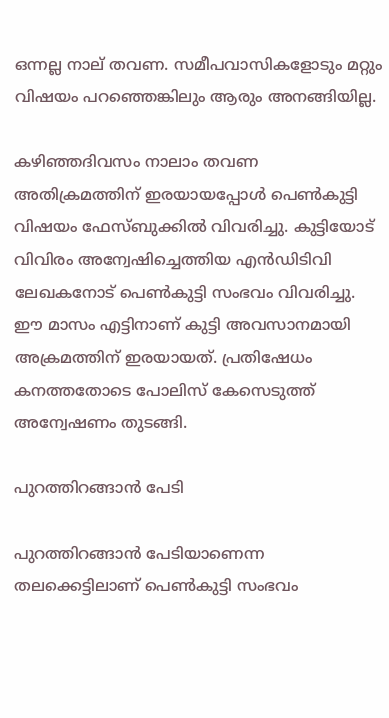ഒന്നല്ല നാല് തവണ. സമീപവാസികളോടും മറ്റും വിഷയം പറഞ്ഞെങ്കിലും ആരും അനങ്ങിയില്ല.

കഴിഞ്ഞദിവസം നാലാം തവണ അതിക്രമത്തിന് ഇരയായപ്പോള്‍ പെണ്‍കുട്ടി വിഷയം ഫേസ്ബുക്കില്‍ വിവരിച്ചു. കുട്ടിയോട് വിവിരം അന്വേഷിച്ചെത്തിയ എന്‍ഡിടിവി ലേഖകനോട് പെണ്‍കുട്ടി സംഭവം വിവരിച്ചു. ഈ മാസം എട്ടിനാണ് കുട്ടി അവസാനമായി അക്രമത്തിന് ഇരയായത്. പ്രതിഷേധം കനത്തതോടെ പോലിസ് കേസെടുത്ത് അന്വേഷണം തുടങ്ങി.

പുറത്തിറങ്ങാന്‍ പേടി

പുറത്തിറങ്ങാന്‍ പേടിയാണെന്ന തലക്കെട്ടിലാണ് പെണ്‍കുട്ടി സംഭവം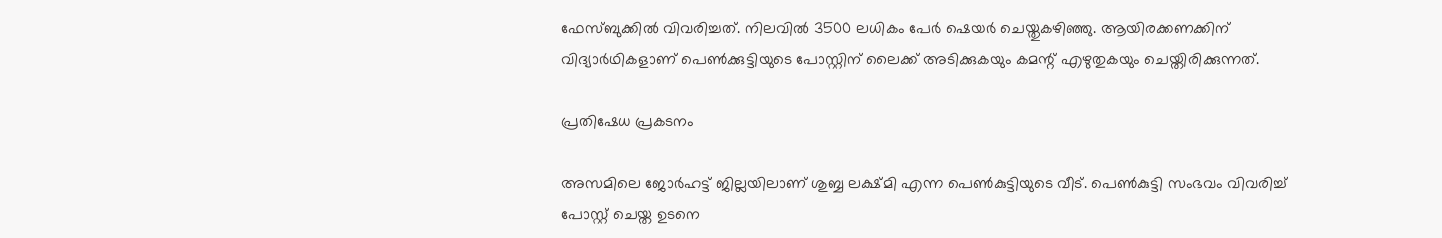ഫേസ്ബുക്കില്‍ വിവരിച്ചത്. നിലവില്‍ 3500 ലധികം പേര്‍ ഷെയര്‍ ചെയ്തുകഴിഞ്ഞു. ആയിരക്കണക്കിന് വിദ്യാര്‍ഥികളാണ് പെണ്‍ക്കുട്ടിയുടെ പോസ്റ്റിന് ലൈക്ക് അടിക്കുകയും കമന്റ് എഴുതുകയും ചെയ്തിരിക്കുന്നത്.

പ്രതിഷേധ പ്രകടനം

അസമിലെ ജോര്‍ഹട്ട് ജില്ലയിലാണ് ശുബ്ബ ലക്ഷ്മി എന്ന പെണ്‍കുട്ടിയുടെ വീട്. പെണ്‍കുട്ടി സംഭവം വിവരിച്ച് പോസ്റ്റ് ചെയ്ത ഉടനെ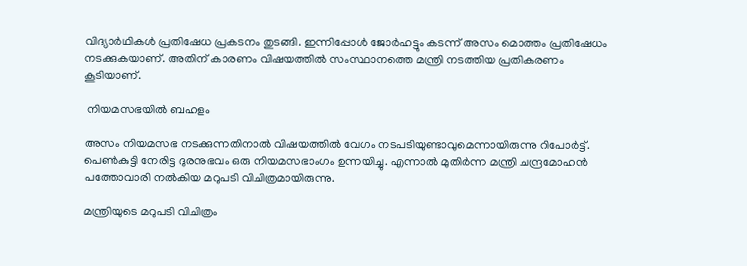വിദ്യാര്‍ഥികള്‍ പ്രതിഷേധ പ്രകടനം തുടങ്ങി. ഇന്നിപ്പോള്‍ ജോര്‍ഹട്ടും കടന്ന് അസം മൊത്തം പ്രതിഷേധം നടക്കുകയാണ്. അതിന് കാരണം വിഷയത്തില്‍ സംസ്ഥാനത്തെ മന്ത്രി നടത്തിയ പ്രതികരണം കൂടിയാണ്.

 നിയമസഭയില്‍ ബഹളം

അസം നിയമസഭ നടക്കുന്നതിനാല്‍ വിഷയത്തില്‍ വേഗം നടപടിയുണ്ടാവുമെന്നായിരുന്നു റിപോര്‍ട്ട്. പെണ്‍കുട്ടി നേരിട്ട ദുരനുഭവം ഒരു നിയമസഭാംഗം ഉന്നയിച്ചു. എന്നാല്‍ മുതിര്‍ന്ന മന്ത്രി ചന്ദ്രമോഹന്‍ പത്തോവാരി നല്‍കിയ മറുപടി വിചിത്രമായിരുന്നു.

മന്ത്രിയുടെ മറുപടി വിചിത്രം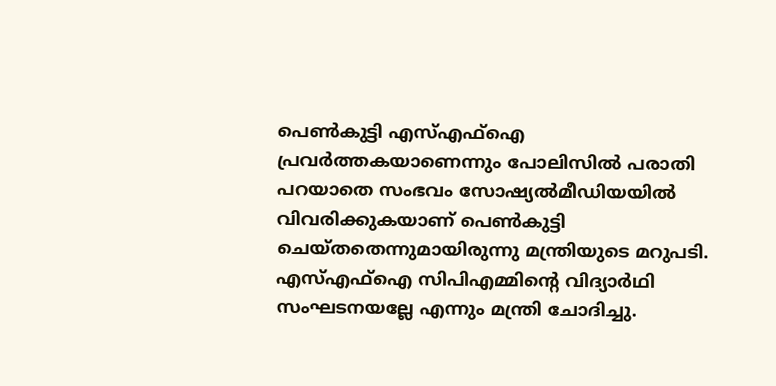പെണ്‍കുട്ടി എസ്എഫ്‌ഐ പ്രവര്‍ത്തകയാണെന്നും പോലിസില്‍ പരാതി പറയാതെ സംഭവം സോഷ്യല്‍മീഡിയയില്‍ വിവരിക്കുകയാണ് പെണ്‍കുട്ടി ചെയ്തതെന്നുമായിരുന്നു മന്ത്രിയുടെ മറുപടി. എസ്എഫ്‌ഐ സിപിഎമ്മിന്റെ വിദ്യാര്‍ഥി സംഘടനയല്ലേ എന്നും മന്ത്രി ചോദിച്ചു.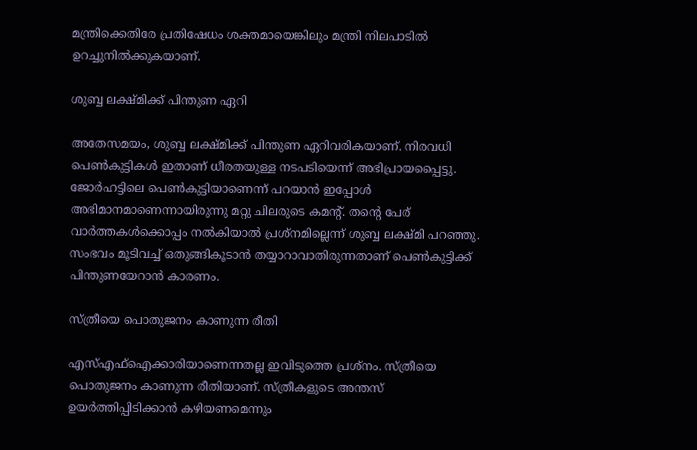മന്ത്രിക്കെതിരേ പ്രതിഷേധം ശക്തമായെങ്കിലും മന്ത്രി നിലപാടില്‍ ഉറച്ചുനില്‍ക്കുകയാണ്.

ശുബ്ബ ലക്ഷ്മിക്ക് പിന്തുണ ഏറി

അതേസമയം, ശുബ്ബ ലക്ഷ്മിക്ക് പിന്തുണ ഏറിവരികയാണ്. നിരവധി പെണ്‍കുട്ടികള്‍ ഇതാണ് ധീരതയുള്ള നടപടിയെന്ന് അഭിപ്രായപ്പൈട്ടു. ജോര്‍ഹട്ടിലെ പെണ്‍കുട്ടിയാണെന്ന് പറയാന്‍ ഇപ്പോള്‍ അഭിമാനമാണെന്നായിരുന്നു മറ്റു ചിലരുടെ കമന്റ്. തന്റെ പേര് വാര്‍ത്തകള്‍ക്കൊപ്പം നല്‍കിയാല്‍ പ്രശ്‌നമില്ലെന്ന് ശുബ്ബ ലക്ഷ്മി പറഞ്ഞു. സംഭവം മൂടിവച്ച് ഒതുങ്ങികൂടാന്‍ തയ്യാറാവാതിരുന്നതാണ് പെണ്‍കുട്ടിക്ക് പിന്തുണയേറാന്‍ കാരണം.

സ്ത്രീയെ പൊതുജനം കാണുന്ന രീതി

എസ്എഫ്‌ഐക്കാരിയാണെന്നതല്ല ഇവിടുത്തെ പ്രശ്‌നം. സ്ത്രീയെ പൊതുജനം കാണുന്ന രീതിയാണ്. സ്ത്രീകളുടെ അന്തസ് ഉയര്‍ത്തിപ്പിടിക്കാന്‍ കഴിയണമെന്നും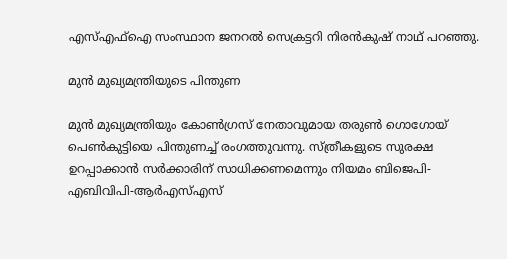എസ്എഫ്‌ഐ സംസ്ഥാന ജനറല്‍ സെക്രട്ടറി നിരന്‍കുഷ് നാഥ് പറഞ്ഞു.

മുന്‍ മുഖ്യമന്ത്രിയുടെ പിന്തുണ

മുന്‍ മുഖ്യമന്ത്രിയും കോണ്‍ഗ്രസ് നേതാവുമായ തരുണ്‍ ഗൊഗോയ് പെണ്‍കുട്ടിയെ പിന്തുണച്ച് രംഗത്തുവന്നു. സ്ത്രീകളുടെ സുരക്ഷ ഉറപ്പാക്കാന്‍ സര്‍ക്കാരിന് സാധിക്കണമെന്നും നിയമം ബിജെപി-എബിവിപി-ആര്‍എസ്എസ്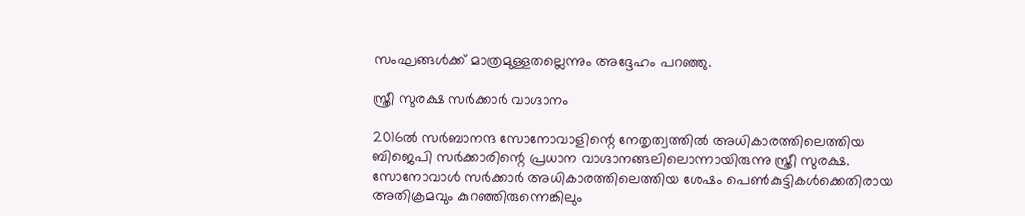സംഘങ്ങള്‍ക്ക് മാത്രമുള്ളതല്ലെന്നും അദ്ദേഹം പറഞ്ഞു.

സ്ത്രീ സുരക്ഷ സര്‍ക്കാര്‍ വാഗ്ദാനം

2016ല്‍ സര്‍ബാനന്ദ സോനോവാളിന്റെ നേതൃത്വത്തില്‍ അധികാരത്തിലെത്തിയ ബിജെപി സര്‍ക്കാരിന്റെ പ്രധാന വാഗ്ദാനങ്ങലിലൊന്നായിരുന്നു സ്ത്രീ സുരക്ഷ. സോനോവാള്‍ സര്‍ക്കാര്‍ അധികാരത്തിലെത്തിയ ശേഷം പെണ്‍കുട്ടികള്‍ക്കെതിരായ അതിക്രമവും കുറഞ്ഞിരുന്നെങ്കിലും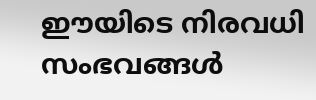ഈയിടെ നിരവധി സംഭവങ്ങള്‍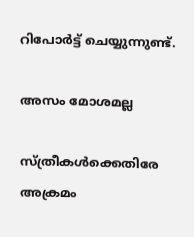റിപോര്‍ട്ട് ചെയ്യുന്നുണ്ട്.

അസം മോശമല്ല

സ്ത്രീകള്‍ക്കെതിരേ അക്രമം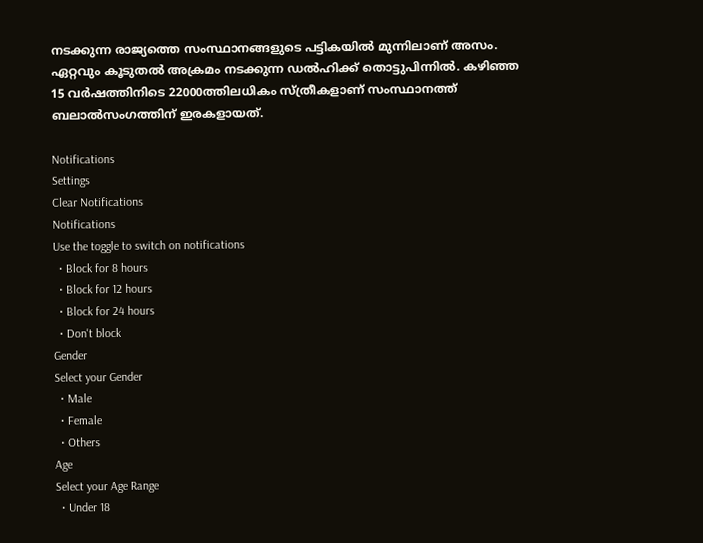നടക്കുന്ന രാജ്യത്തെ സംസ്ഥാനങ്ങളുടെ പട്ടികയില്‍ മുന്നിലാണ് അസം. ഏറ്റവും കൂടുതല്‍ അക്രമം നടക്കുന്ന ഡല്‍ഹിക്ക് തൊട്ടുപിന്നില്‍. കഴിഞ്ഞ 15 വര്‍ഷത്തിനിടെ 22000ത്തിലധികം സ്ത്രീകളാണ് സംസ്ഥാനത്ത് ബലാല്‍സംഗത്തിന് ഇരകളായത്.

Notifications
Settings
Clear Notifications
Notifications
Use the toggle to switch on notifications
  • Block for 8 hours
  • Block for 12 hours
  • Block for 24 hours
  • Don't block
Gender
Select your Gender
  • Male
  • Female
  • Others
Age
Select your Age Range
  • Under 18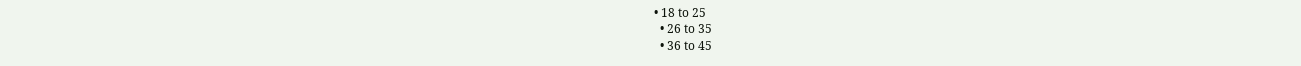• 18 to 25
  • 26 to 35
  • 36 to 45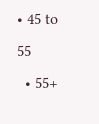• 45 to 55
  • 55+